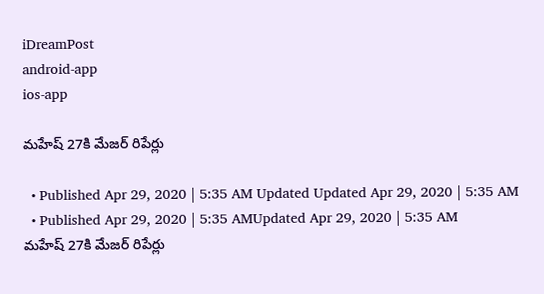iDreamPost
android-app
ios-app

మహేష్ 27కి మేజర్ రిపేర్లు

  • Published Apr 29, 2020 | 5:35 AM Updated Updated Apr 29, 2020 | 5:35 AM
  • Published Apr 29, 2020 | 5:35 AMUpdated Apr 29, 2020 | 5:35 AM
మహేష్ 27కి మేజర్ రిపేర్లు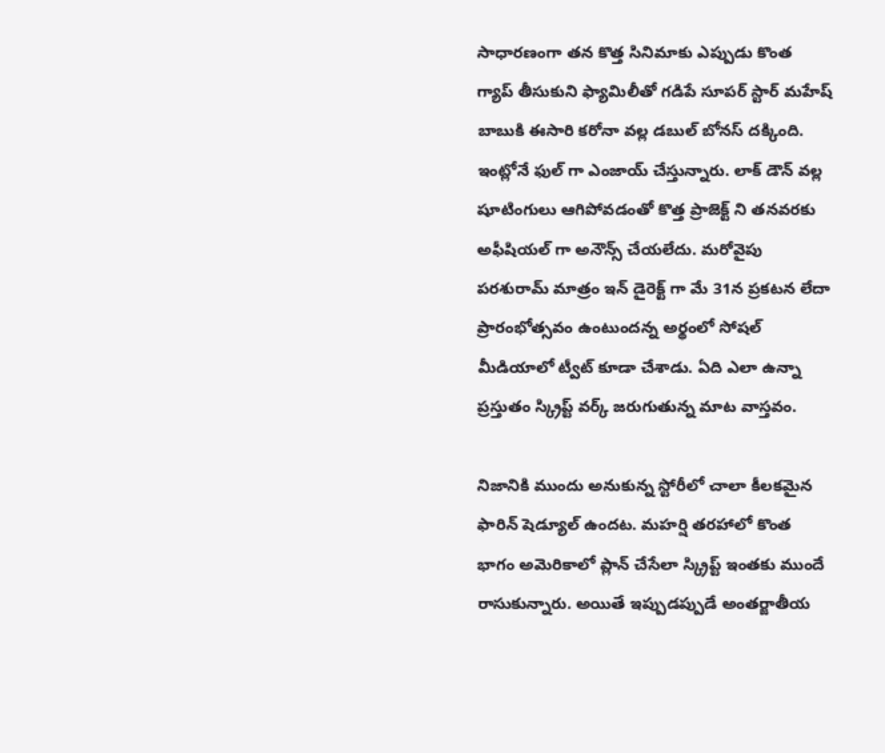సాధారణంగా తన కొత్త సినిమాకు ఎప్పుడు కొంత గ్యాప్ తీసుకుని ఫ్యామిలీతో గడిపే సూపర్ స్టార్ మహేష్ బాబుకి ఈసారి కరోనా వల్ల డబుల్ బోనస్ దక్కింది. ఇంట్లోనే ఫుల్ గా ఎంజాయ్ చేస్తున్నారు. లాక్ డౌన్ వల్ల షూటింగులు ఆగిపోవడంతో కొత్త ప్రాజెక్ట్ ని తనవరకు అఫీషియల్ గా అనౌన్స్ చేయలేదు. మరోవైపు పరశురామ్ మాత్రం ఇన్ డైరెక్ట్ గా మే 31న ప్రకటన లేదా ప్రారంభోత్సవం ఉంటుందన్న అర్థంలో సోషల్ మీడియాలో ట్వీట్ కూడా చేశాడు. ఏది ఎలా ఉన్నా ప్రస్తుతం స్క్రిప్ట్ వర్క్ జరుగుతున్న మాట వాస్తవం.

నిజానికి ముందు అనుకున్న స్టోరీలో చాలా కీలకమైన ఫారిన్ షెడ్యూల్ ఉందట. మహర్షి తరహాలో కొంత భాగం అమెరికాలో ప్లాన్ చేసేలా స్క్రిప్ట్ ఇంతకు ముందే రాసుకున్నారు. అయితే ఇప్పుడప్పుడే అంతర్జాతీయ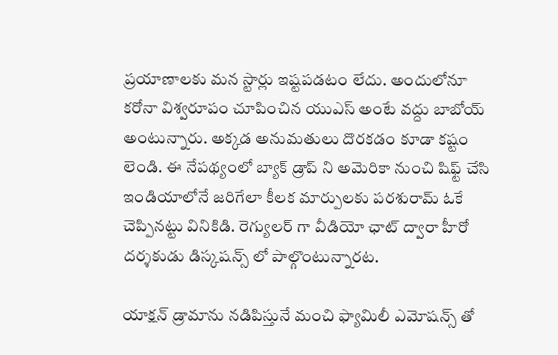ప్రయాణాలకు మన స్టార్లు ఇష్టపడటం లేదు. అందులోనూ కరోనా విశ్వరూపం చూపించిన యుఎస్ అంటే వద్దు బాబోయ్ అంటున్నారు. అక్కడ అనుమతులు దొరకడం కూడా కష్టం లెండి. ఈ నేపథ్యంలో బ్యాక్ డ్రాప్ ని అమెరికా నుంచి షిఫ్ట్ చేసి ఇండియాలోనే జరిగేలా కీలక మార్పులకు పరశురామ్ ఓకే చెప్పినట్టు వినికిడి. రెగ్యులర్ గా వీడియో ఛాట్ ద్వారా హీరో దర్శకుడు డిస్కషన్స్ లో పాల్గొంటున్నారట.

యాక్షన్ డ్రామాను నడిపిస్తునే మంచి ఫ్యామిలీ ఎమోషన్స్ తో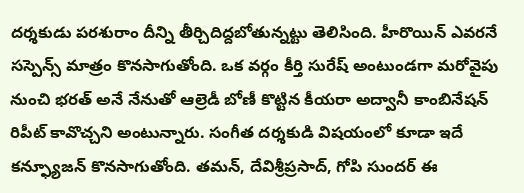దర్శకుడు పరశురాం దీన్ని తీర్చిదిద్దబోతున్నట్టు తెలిసింది. హీరొయిన్ ఎవరనే సస్పెన్స్ మాత్రం కొనసాగుతోంది. ఒక వర్గం కీర్తి సురేష్ అంటుండగా మరోవైపు నుంచి భరత్ అనే నేనుతో ఆల్రెడీ బోణీ కొట్టిన కీయరా అద్వానీ కాంబినేషన్ రిపీట్ కావొచ్చని అంటున్నారు. సంగీత దర్శకుడి విషయంలో కూడా ఇదే కన్ఫ్యూజన్ కొనసాగుతోంది. తమన్, దేవిశ్రీప్రసాద్, గోపి సుందర్ ఈ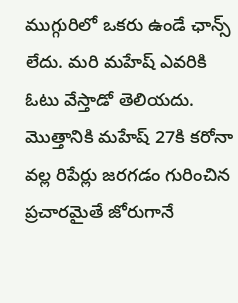ముగ్గురిలో ఒకరు ఉండే ఛాన్స్ లేదు. మరి మహేష్ ఎవరికి ఓటు వేస్తాడో తెలియదు. మొత్తానికి మహేష్ 27కి కరోనా వల్ల రిపేర్లు జరగడం గురించిన ప్రచారమైతే జోరుగానే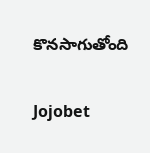కొనసాగుతోంది

Jojobet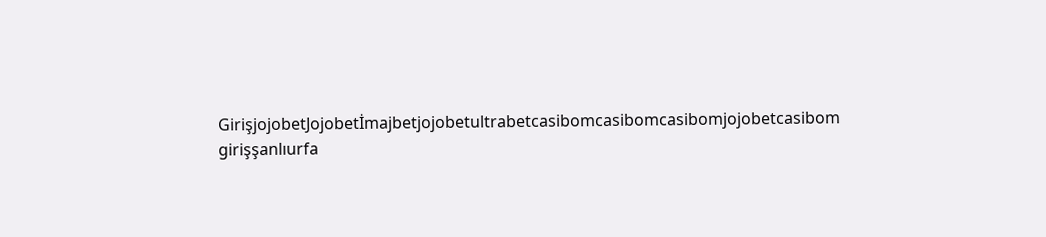GirişjojobetJojobetİmajbetjojobetultrabetcasibomcasibomcasibomjojobetcasibom girişşanlıurfa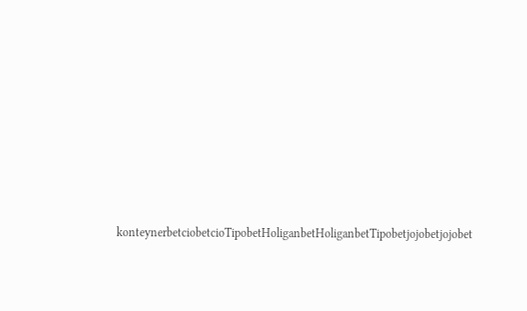konteynerbetciobetcioTipobetHoliganbetHoliganbetTipobetjojobetjojobet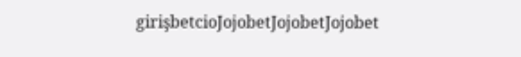girişbetcioJojobetJojobetJojobet